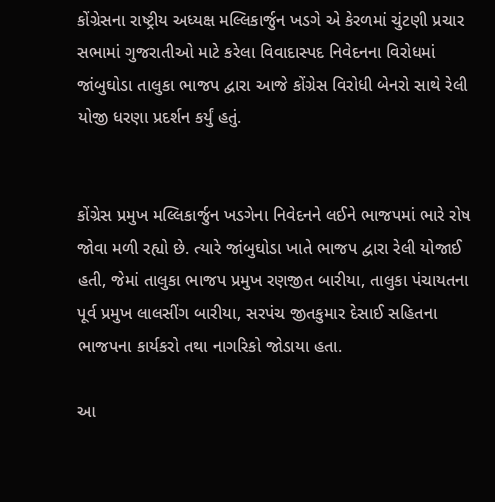કોંગ્રેસના રાષ્ટ્રીય અધ્યક્ષ મલ્લિકાર્જુન ખડગે એ કેરળમાં ચુંટણી પ્રચાર સભામાં ગુજરાતીઓ માટે કરેલા વિવાદાસ્પદ નિવેદનના વિરોધમાં જાંબુઘોડા તાલુકા ભાજપ દ્વારા આજે કોંગ્રેસ વિરોધી બેનરો સાથે રેલી યોજી ધરણા પ્રદર્શન કર્યું હતું.


કોંગ્રેસ પ્રમુખ મલ્લિકાર્જુન ખડગેના નિવેદનને લઈને ભાજપમાં ભારે રોષ જોવા મળી રહ્યો છે. ત્યારે જાંબુઘોડા ખાતે ભાજપ દ્વારા રેલી યોજાઈ હતી, જેમાં તાલુકા ભાજપ પ્રમુખ રણજીત બારીયા, તાલુકા પંચાયતના પૂર્વ પ્રમુખ લાલસીંગ બારીયા, સરપંચ જીતકુમાર દેસાઈ સહિતના ભાજપના કાર્યકરો તથા નાગરિકો જોડાયા હતા.

આ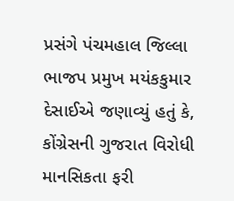પ્રસંગે પંચમહાલ જિલ્લા ભાજપ પ્રમુખ મયંકકુમાર દેસાઈએ જણાવ્યું હતું કે, કોંગ્રેસની ગુજરાત વિરોધી માનસિકતા ફરી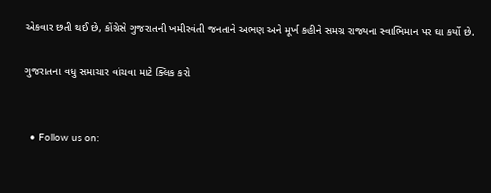એકવાર છતી થઈ છે, કોંગ્રેસે ગુજરાતની ખમીરવંતી જનતાને અભણ અને મૂર્ખ કહીને સમગ્ર રાજ્યના સ્વાભિમાન પર ઘા કર્યો છે.

ગુજરાતના વધુ સમાચાર વાંચવા માટે ક્લિક કરો


  • Follow us on: